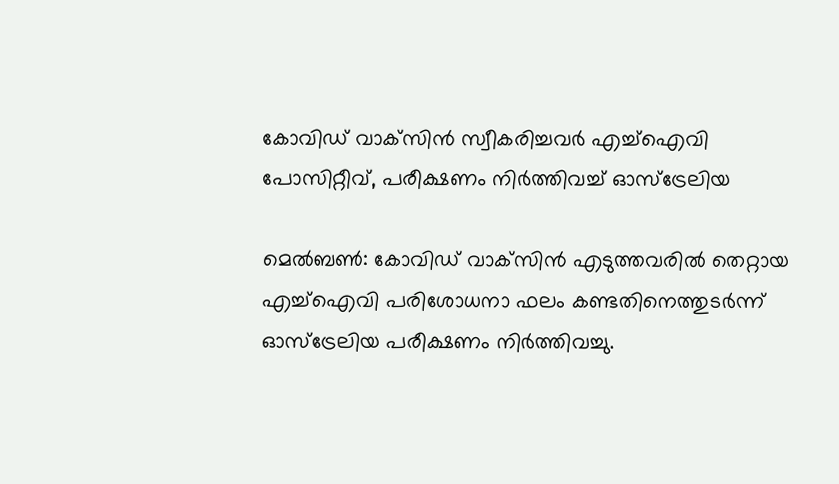കോവിഡ് വാക്‌സിന്‍ സ്വീകരിച്ചവർ എച്ച്‌ഐവി പോസിറ്റീവ്, പരീക്ഷണം നിര്‍ത്തിവച്ച് ഓസ്‌ട്രേലിയ

മെല്‍ബണ്‍: കോവിഡ് വാക്‌സിന്‍ എടുത്തവരിൽ തെറ്റായ എച്ച്‌ഐവി പരിശോധനാ ഫലം കണ്ടതിനെത്തുടര്‍ന്ന് ഓസ്‌ട്രേലിയ പരീക്ഷണം നിര്‍ത്തിവച്ചു.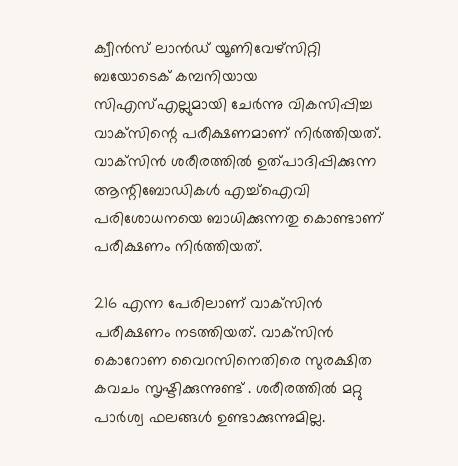ക്വീന്‍സ് ലാന്‍ഡ് യൂണിവേഴ്‌സിറ്റി ബയോടെക് കമ്പനിയായ സിഎസ്‌എല്ലുമായി ചേര്‍ന്നു വികസിപ്പിച്ച വാക്‌സിന്റെ പരീക്ഷണമാണ് നിര്‍ത്തിയത്.
വാക്‌സിന്‍ ശരീരത്തില്‍ ഉത്പാദിപ്പിക്കുന്ന ആന്റിബോഡികള്‍ എച്ച്‌ഐവി പരിശോധനയെ ബാധിക്കുന്നതു കൊണ്ടാണ് പരീക്ഷണം നിർത്തിയത്.

216 എന്ന പേരിലാണ് വാക്‌സിന്‍ പരീക്ഷണം നടത്തിയത്. വാക്‌സിന്‍ കൊറോണ വൈറസിനെതിരെ സുരക്ഷിത കവചം സൃഷ്ടിക്കുന്നുണ്ട് . ശരീരത്തില്‍ മറ്റു പാര്‍ശ്വ ഫലങ്ങൾ ഉണ്ടാക്കുന്നുമില്ല.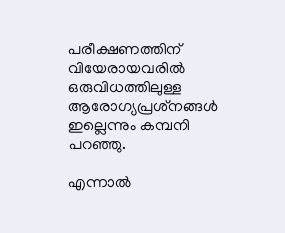പരീക്ഷണത്തിന് വിയേരായവരിൽ ഒരുവിധത്തിലുള്ള ആരോഗ്യപ്രശ്‌നങ്ങള്‍ ഇല്ലെന്നും കമ്പനി പറഞ്ഞു.

എന്നാല്‍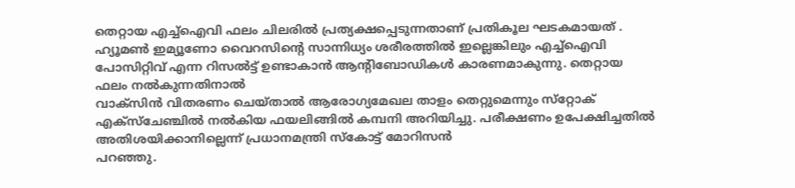തെറ്റായ എച്ച്ഐവി ഫലം ചിലരിൽ പ്രത്യക്ഷപ്പെടുന്നതാണ് പ്രതികൂല ഘടകമായത് . ഹ്യൂമണ്‍ ഇമ്യൂണോ വൈറസിന്റെ സാന്നിധ്യം ശരീരത്തില്‍ ഇല്ലെങ്കിലും എച്ച്‌ഐവി പോസിറ്റിവ് എന്ന റിസല്‍ട്ട് ഉണ്ടാകാന്‍ ആന്റിബോഡികള്‍ കാരണമാകുന്നു. തെറ്റായ ഫലം നൽകുന്നതിനാൽ
വാക്‌സിന്‍ വിതരണം ചെയ്താല്‍ ആരോഗ്യമേഖല താളം തെറ്റുമെന്നും സ്‌റ്റോക് എക്‌സ്‌ചേഞ്ചില്‍ നല്‍കിയ ഫയലിങ്ങില്‍ കമ്പനി അറിയിച്ചു. പരീക്ഷണം ഉപേക്ഷിച്ചതില്‍ അതിശയിക്കാനില്ലെന്ന് പ്രധാനമന്ത്രി സ്‌കോട്ട് മോറിസന്‍
പറഞ്ഞു.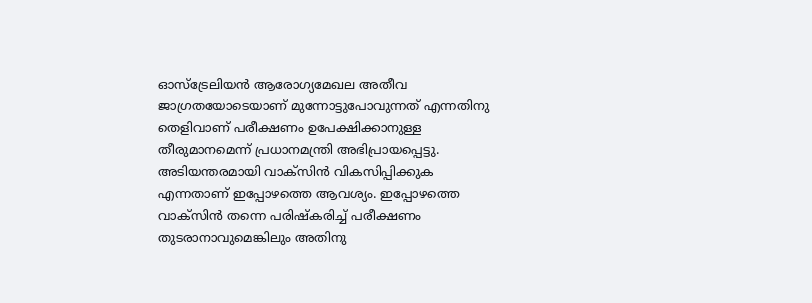ഓസ്‌ട്രേലിയന്‍ ആരോഗ്യമേഖല അതീവ ജാഗ്രതയോടെയാണ് മുന്നോട്ടുപോവുന്നത് എന്നതിനു തെളിവാണ് പരീക്ഷണം ഉപേക്ഷിക്കാനുള്ള തീരുമാനമെന്ന് പ്രധാനമന്ത്രി അഭിപ്രായപ്പെട്ടു. അടിയന്തരമായി വാക്‌സിന്‍ വികസിപ്പിക്കുക എന്നതാണ് ഇപ്പോഴത്തെ ആവശ്യം. ഇപ്പോഴത്തെ വാക്‌സിന്‍ തന്നെ പരിഷ്‌കരിച്ച്‌ പരീക്ഷണം തുടരാനാവുമെങ്കിലും അതിനു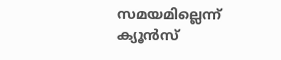സമയമില്ലെന്ന് ക്യൂന്‍സ്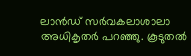ലാന്‍ഡ് സര്‍വകലാശാലാ അധികൃതര്‍ പറഞ്ഞു. കൂടുതല്‍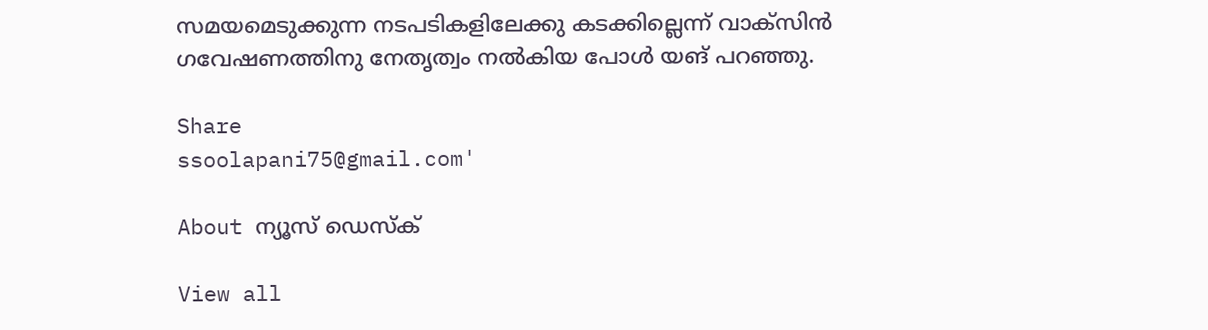സമയമെടുക്കുന്ന നടപടികളിലേക്കു കടക്കില്ലെന്ന് വാക്‌സിന്‍ ഗവേഷണത്തിനു നേതൃത്വം നല്‍കിയ പോള്‍ യങ് പറഞ്ഞു.

Share
ssoolapani75@gmail.com'

About ന്യൂസ് ഡെസ്ക്

View all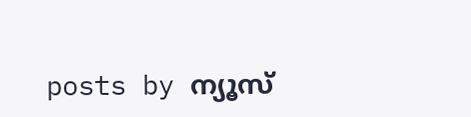posts by ന്യൂസ്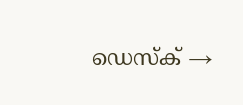ഡെസ്ക് →